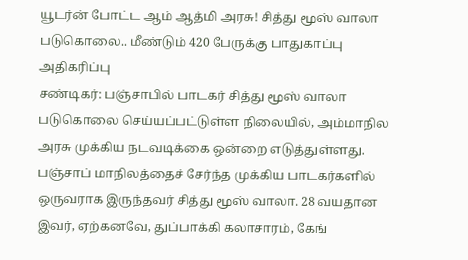யூடர்ன் போட்ட ஆம் ஆத்மி அரசு! சித்து மூஸ் வாலா படுகொலை.. மீண்டும் 420 பேருக்கு பாதுகாப்பு அதிகரிப்பு
சண்டிகர்: பஞ்சாபில் பாடகர் சித்து மூஸ் வாலா படுகொலை செய்யப்பட்டுள்ள நிலையில், அம்மாநில அரசு முக்கிய நடவடிக்கை ஒன்றை எடுத்துள்ளது.
பஞ்சாப் மாநிலத்தைச் சேர்ந்த முக்கிய பாடகர்களில் ஒருவராக இருந்தவர் சித்து மூஸ் வாலா. 28 வயதான இவர், ஏற்கனவே, துப்பாக்கி கலாசாரம், கேங்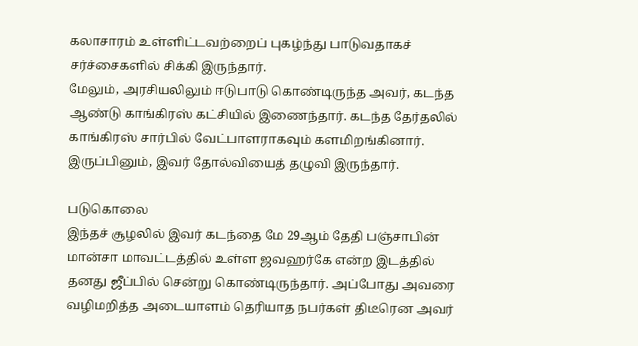கலாசாரம் உள்ளிட்டவற்றைப் புகழ்ந்து பாடுவதாகச் சர்ச்சைகளில் சிக்கி இருந்தார்.
மேலும், அரசியலிலும் ஈடுபாடு கொண்டிருந்த அவர், கடந்த ஆண்டு காங்கிரஸ் கட்சியில் இணைந்தார். கடந்த தேர்தலில் காங்கிரஸ் சார்பில் வேட்பாளராகவும் களமிறங்கினார். இருப்பினும், இவர் தோல்வியைத் தழுவி இருந்தார்.

படுகொலை
இந்தச் சூழலில் இவர் கடந்தை மே 29ஆம் தேதி பஞ்சாபின் மான்சா மாவட்டத்தில் உள்ள ஜவஹர்கே என்ற இடத்தில் தனது ஜீப்பில் சென்று கொண்டிருந்தார். அப்போது அவரை வழிமறித்த அடையாளம் தெரியாத நபர்கள் திடீரென அவர்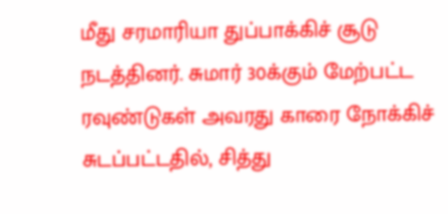மீது சரமாரியா துப்பாக்கிச் சூடு நடத்தினர். சுமார் 30க்கும் மேற்பட்ட ரவுண்டுகள் அவரது காரை நோக்கிச் சுடப்பட்டதில், சித்து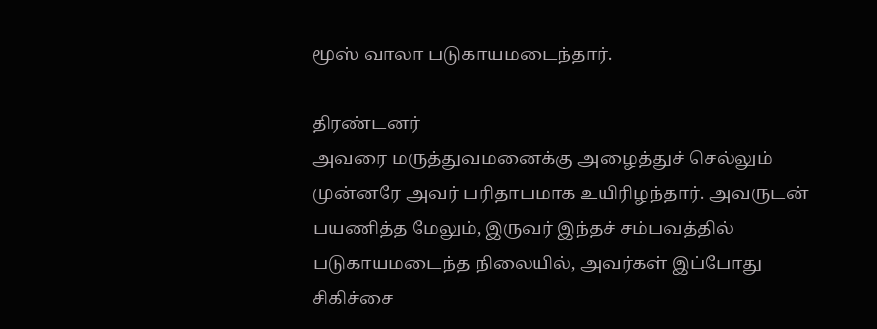மூஸ் வாலா படுகாயமடைந்தார்.

திரண்டனர்
அவரை மருத்துவமனைக்கு அழைத்துச் செல்லும் முன்னரே அவர் பரிதாபமாக உயிரிழந்தார். அவருடன் பயணித்த மேலும், இருவர் இந்தச் சம்பவத்தில் படுகாயமடைந்த நிலையில், அவர்கள் இப்போது சிகிச்சை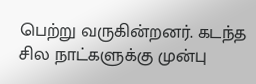பெற்று வருகின்றனர். கடந்த சில நாட்களுக்கு முன்பு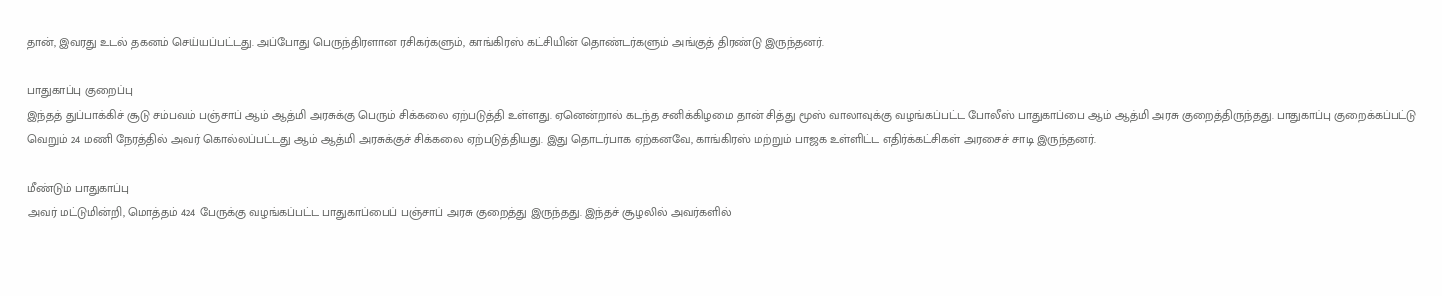தான், இவரது உடல் தகனம் செய்யப்பட்டது. அப்போது பெருந்திரளான ரசிகர்களும், காங்கிரஸ் கட்சியின் தொண்டர்களும் அங்குத் திரண்டு இருந்தனர்.

பாதுகாப்பு குறைப்பு
இந்தத் துப்பாக்கிச் சூடு சம்பவம் பஞ்சாப் ஆம் ஆத்மி அரசுக்கு பெரும் சிக்கலை ஏற்படுத்தி உள்ளது. ஏனென்றால் கடந்த சனிக்கிழமை தான் சித்து மூஸ் வாலாவுக்கு வழங்கப்பட்ட போலீஸ் பாதுகாப்பை ஆம் ஆத்மி அரசு குறைத்திருந்தது. பாதுகாப்பு குறைக்கப்பட்டு வெறும் 24 மணி நேரத்தில் அவர் கொல்லப்பட்டது ஆம் ஆத்மி அரசுக்குச் சிக்கலை ஏற்படுத்தியது. இது தொடர்பாக ஏற்கனவே, காங்கிரஸ் மற்றும் பாஜக உள்ளிட்ட எதிர்க்கட்சிகள் அரசைச் சாடி இருந்தனர்.

மீண்டும் பாதுகாப்பு
அவர் மட்டுமின்றி, மொத்தம் 424 பேருக்கு வழங்கப்பட்ட பாதுகாப்பைப் பஞ்சாப் அரசு குறைத்து இருந்தது. இந்தச் சூழலில் அவர்களில்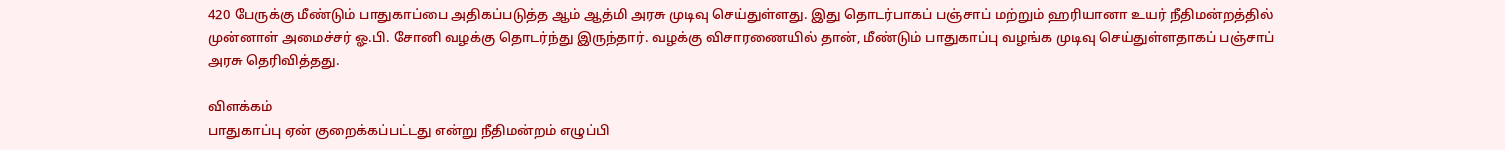420 பேருக்கு மீண்டும் பாதுகாப்பை அதிகப்படுத்த ஆம் ஆத்மி அரசு முடிவு செய்துள்ளது. இது தொடர்பாகப் பஞ்சாப் மற்றும் ஹரியானா உயர் நீதிமன்றத்தில் முன்னாள் அமைச்சர் ஓ.பி. சோனி வழக்கு தொடர்ந்து இருந்தார். வழக்கு விசாரணையில் தான், மீண்டும் பாதுகாப்பு வழங்க முடிவு செய்துள்ளதாகப் பஞ்சாப் அரசு தெரிவித்தது.

விளக்கம்
பாதுகாப்பு ஏன் குறைக்கப்பட்டது என்று நீதிமன்றம் எழுப்பி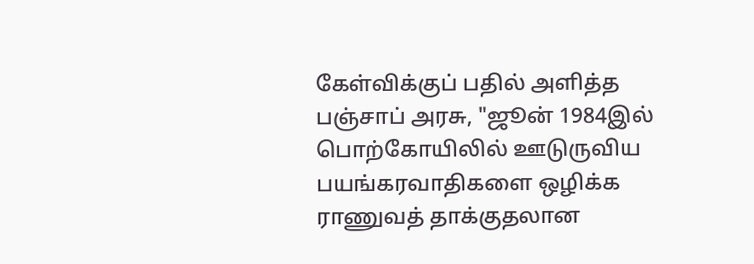கேள்விக்குப் பதில் அளித்த பஞ்சாப் அரசு, "ஜூன் 1984இல் பொற்கோயிலில் ஊடுருவிய பயங்கரவாதிகளை ஒழிக்க ராணுவத் தாக்குதலான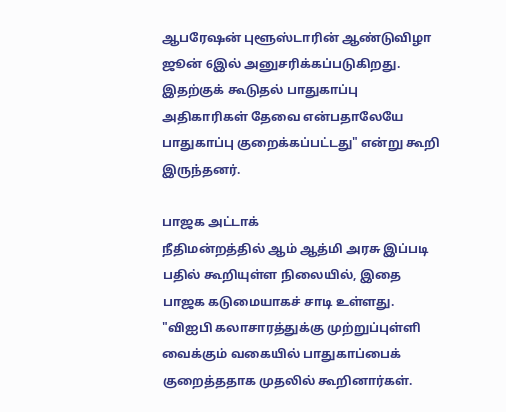ஆபரேஷன் புளூஸ்டாரின் ஆண்டுவிழா ஜூன் 6இல் அனுசரிக்கப்படுகிறது. இதற்குக் கூடுதல் பாதுகாப்பு அதிகாரிகள் தேவை என்பதாலேயே பாதுகாப்பு குறைக்கப்பட்டது" என்று கூறி இருந்தனர்.

பாஜக அட்டாக்
நீதிமன்றத்தில் ஆம் ஆத்மி அரசு இப்படி பதில் கூறியுள்ள நிலையில், இதை பாஜக கடுமையாகச் சாடி உள்ளது. "விஐபி கலாசாரத்துக்கு முற்றுப்புள்ளி வைக்கும் வகையில் பாதுகாப்பைக் குறைத்ததாக முதலில் கூறினார்கள்.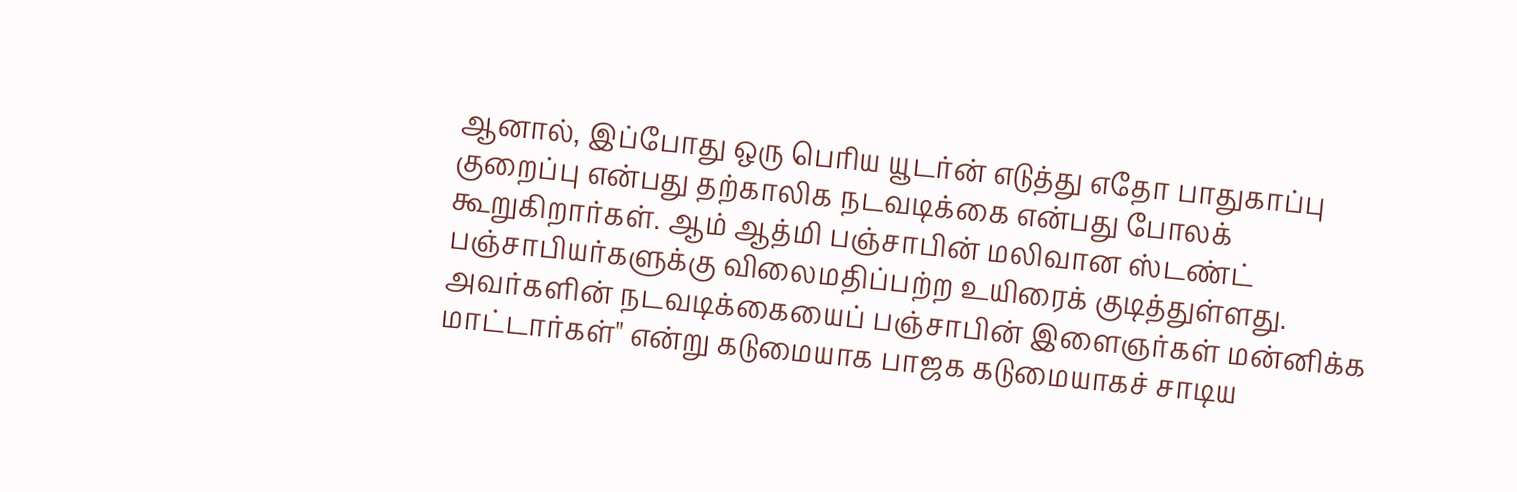ஆனால், இப்போது ஒரு பெரிய யூடர்ன் எடுத்து எதோ பாதுகாப்பு குறைப்பு என்பது தற்காலிக நடவடிக்கை என்பது போலக் கூறுகிறார்கள். ஆம் ஆத்மி பஞ்சாபின் மலிவான ஸ்டண்ட் பஞ்சாபியர்களுக்கு விலைமதிப்பற்ற உயிரைக் குடித்துள்ளது. அவர்களின் நடவடிக்கையைப் பஞ்சாபின் இளைஞர்கள் மன்னிக்க மாட்டார்கள்" என்று கடுமையாக பாஜக கடுமையாகச் சாடிய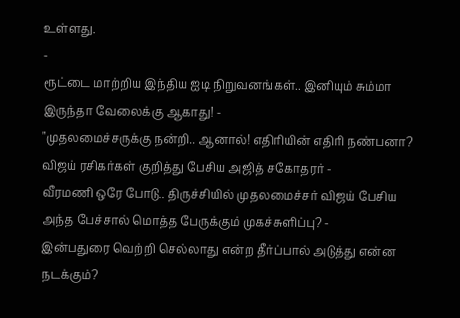உள்ளது.
-
ரூட்டை மாற்றிய இந்திய ஐடி நிறுவனங்கள்.. இனியும் சும்மா இருந்தா வேலைக்கு ஆகாது! -
"முதலமைச்சருக்கு நன்றி.. ஆனால்! எதிரியின் எதிரி நண்பனா? விஜய் ரசிகர்கள் குறித்து பேசிய அஜித் சகோதரர் -
வீரமணி ஒரே போடு.. திருச்சியில் முதலமைச்சர் விஜய் பேசிய அந்த பேச்சால் மொத்த பேருக்கும் முகச்சுளிப்பு? -
இன்பதுரை வெற்றி செல்லாது என்ற தீர்ப்பால் அடுத்து என்ன நடக்கும்?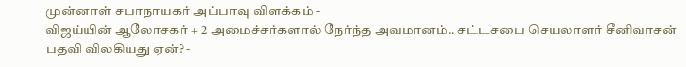முன்னாள் சபாநாயகர் அப்பாவு விளக்கம் -
விஜய்யின் ஆலோசகர் + 2 அமைச்சர்களால் நேர்ந்த அவமானம்.. சட்டசபை செயலாளர் சீனிவாசன் பதவி விலகியது ஏன்? -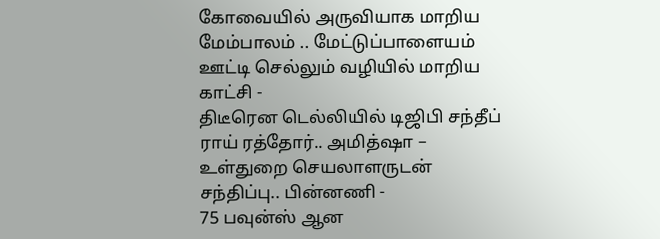கோவையில் அருவியாக மாறிய மேம்பாலம் .. மேட்டுப்பாளையம் ஊட்டி செல்லும் வழியில் மாறிய காட்சி -
திடீரென டெல்லியில் டிஜிபி சந்தீப் ராய் ரத்தோர்.. அமித்ஷா – உள்துறை செயலாளருடன் சந்திப்பு.. பின்னணி -
75 பவுன்ஸ் ஆன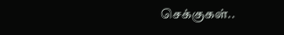செக்குகள்..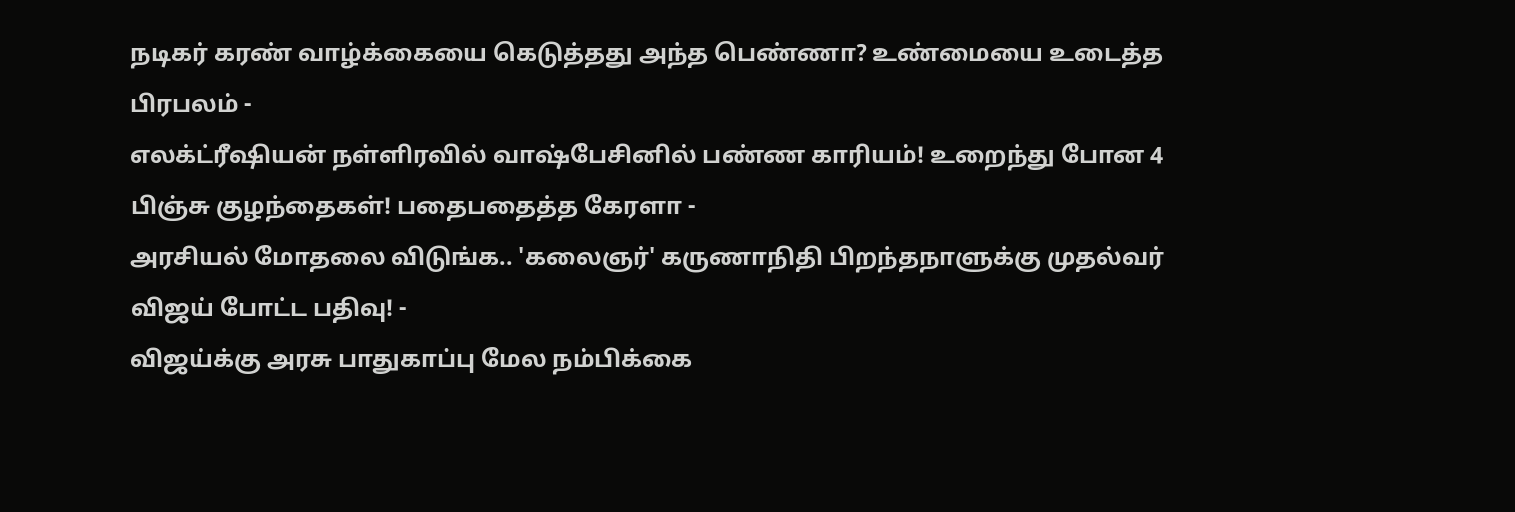நடிகர் கரண் வாழ்க்கையை கெடுத்தது அந்த பெண்ணா? உண்மையை உடைத்த பிரபலம் -
எலக்ட்ரீஷியன் நள்ளிரவில் வாஷ்பேசினில் பண்ண காரியம்! உறைந்து போன 4 பிஞ்சு குழந்தைகள்! பதைபதைத்த கேரளா -
அரசியல் மோதலை விடுங்க.. 'கலைஞர்' கருணாநிதி பிறந்தநாளுக்கு முதல்வர் விஜய் போட்ட பதிவு! -
விஜய்க்கு அரசு பாதுகாப்பு மேல நம்பிக்கை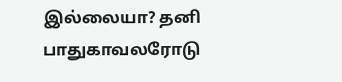இல்லையா? தனி பாதுகாவலரோடு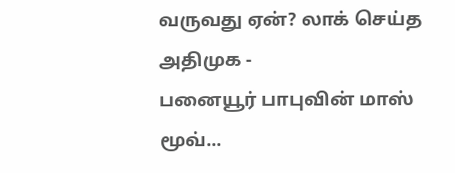வருவது ஏன்? லாக் செய்த அதிமுக -
பனையூர் பாபுவின் மாஸ் மூவ்...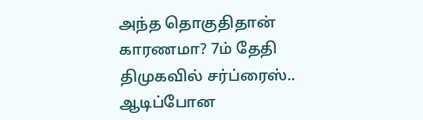அந்த தொகுதிதான் காரணமா? 7ம் தேதி திமுகவில் சர்ப்ரைஸ்.. ஆடிப்போன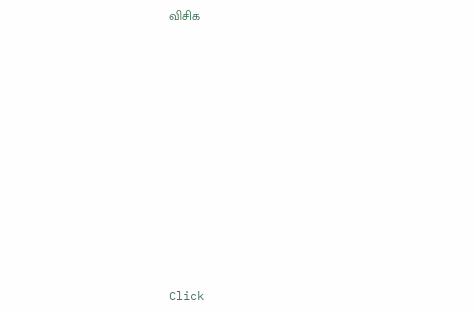விசிக












Click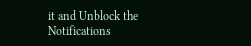it and Unblock the Notifications